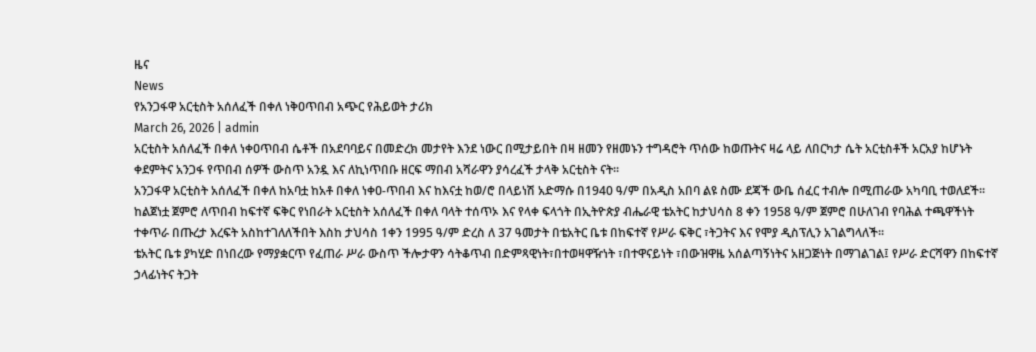ዜና
News
የአንጋፋዋ አርቲስት አሰለፈች በቀለ ነቅዐጥበብ አጭር የሕይወት ታሪክ
March 26, 2026 | admin
አርቲስት አሰለፈች በቀለ ነቀዐጥበብ ሴቶች በአደባባይና በመድረክ መታየት እንደ ነውር በሚታይበት በዛ ዘመን የዘመኑን ተግዳሮት ጥሰው ከወጡትና ዛሬ ላይ ለበርካታ ሴት አርቲስቶች አርአያ ከሆኑት ቀደምትና አንጋፋ የጥበብ ሰዎች ውስጥ አንዷ እና ለኪነጥበቡ ዘርፍ ማበብ አሻራዋን ያሳረፈች ታላቅ አርቲስት ናት፡፡
አንጋፋዋ አርቲስት አሰለፈች በቀለ ከአባቷ ከአቶ በቀለ ነቀዐ-ጥበብ እና ከእናቷ ከወ/ሮ በላይነሽ አድማሱ በ1940 ዓ/ም በአዲስ አበባ ልዩ ስሙ ደጃች ውቤ ሰፈር ተብሎ በሚጠራው አካባቢ ተወለደች፡፡
ከልጀነቷ ጀምሮ ለጥበብ ከፍተኛ ፍቅር የነበራት አርቲስት አሰለፈች በቀለ ባላት ተሰጥኦ እና የላቀ ፍላጎት በኢትዮጵያ ብሔራዊ ቴአትር ከታህሳስ 8 ቀን 1958 ዓ/ም ጀምሮ በሁለገብ የባሕል ተጫዋችነት ተቀጥራ በጡረታ እረፍት አስከተገለለችበት እስከ ታህሳስ 1ቀን 1995 ዓ/ም ድረስ ለ 37 ዓመታት በቴአትር ቤቱ በከፍተኛ የሥራ ፍቅር ፣ትጋትና እና የሞያ ዲስፕሊን አገልግላለች፡፡
ቴአትር ቤቱ ያካሂድ በነበረው የማያቋርጥ የፈጠራ ሥራ ውስጥ ችሎታዋን ሳትቆጥብ በድምጻዊነት፣በተወዛዋዥነት ፣በተዋናይነት ፣በውዝዋዜ አሰልጣኝነትና አዘጋጅነት በማገልገል፤ የሥራ ድርሻዋን በከፍተኛ ኃላፊነትና ትጋት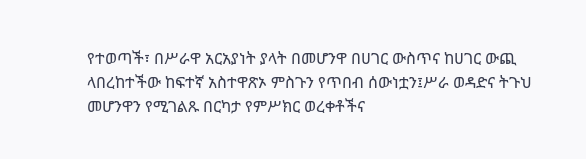የተወጣች፣ በሥራዋ አርአያነት ያላት በመሆንዋ በሀገር ውስጥና ከሀገር ውጪ ላበረከተችው ከፍተኛ አስተዋጽኦ ምስጉን የጥበብ ሰውነቷን፤ሥራ ወዳድና ትጉህ መሆንዋን የሚገልጹ በርካታ የምሥክር ወረቀቶችና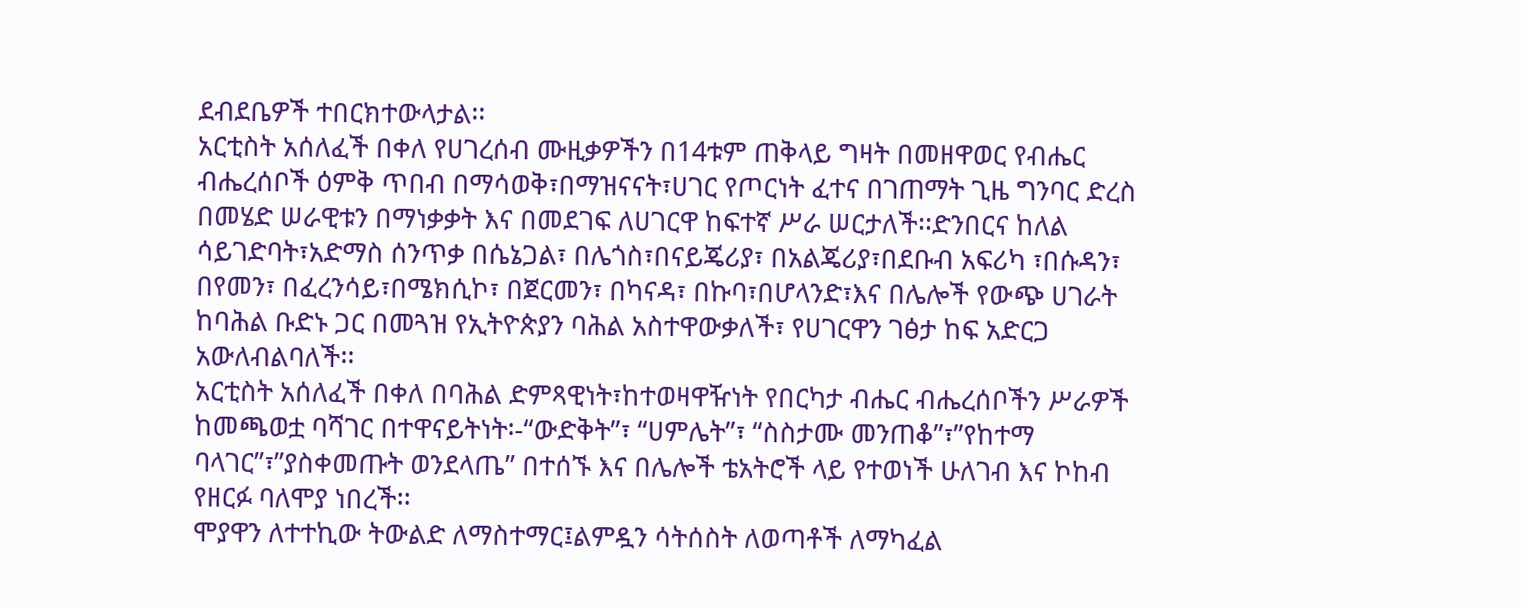ደብደቤዎች ተበርክተውላታል፡፡
አርቲስት አሰለፈች በቀለ የሀገረሰብ ሙዚቃዎችን በ14ቱም ጠቅላይ ግዛት በመዘዋወር የብሔር ብሔረሰቦች ዕምቅ ጥበብ በማሳወቅ፣በማዝናናት፣ሀገር የጦርነት ፈተና በገጠማት ጊዜ ግንባር ድረስ በመሄድ ሠራዊቱን በማነቃቃት እና በመደገፍ ለሀገርዋ ከፍተኛ ሥራ ሠርታለች፡፡ድንበርና ከለል ሳይገድባት፣አድማስ ሰንጥቃ በሴኔጋል፣ በሌጎስ፣በናይጄሪያ፣ በአልጄሪያ፣በደቡብ አፍሪካ ፣በሱዳን፣ በየመን፣ በፈረንሳይ፣በሜክሲኮ፣ በጀርመን፣ በካናዳ፣ በኩባ፣በሆላንድ፣እና በሌሎች የውጭ ሀገራት ከባሕል ቡድኑ ጋር በመጓዝ የኢትዮጵያን ባሕል አስተዋውቃለች፣ የሀገርዋን ገፅታ ከፍ አድርጋ አውለብልባለች፡፡
አርቲስት አሰለፈች በቀለ በባሕል ድምጻዊነት፣ከተወዛዋዥነት የበርካታ ብሔር ብሔረሰቦችን ሥራዎች ከመጫወቷ ባሻገር በተዋናይትነት፡-“ውድቅት”፣ “ሀምሌት”፣ “ስስታሙ መንጠቆ”፣”የከተማ ባላገር”፣”ያስቀመጡት ወንደላጤ” በተሰኙ እና በሌሎች ቴአትሮች ላይ የተወነች ሁለገብ እና ኮከብ የዘርፉ ባለሞያ ነበረች፡፡
ሞያዋን ለተተኪው ትውልድ ለማስተማር፤ልምዷን ሳትሰስት ለወጣቶች ለማካፈል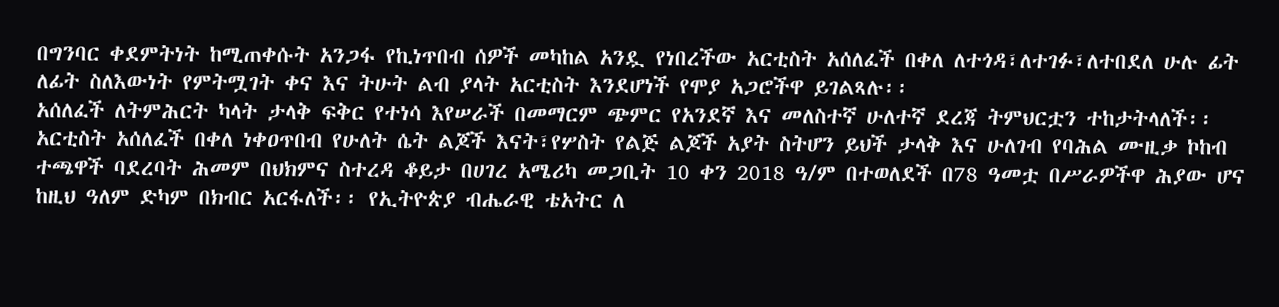በግንባር ቀደምትነት ከሚጠቀሱት አንጋፋ የኪነጥበብ ሰዎች መካከል አንዷ የነበረችው አርቲስት አሰለፈች በቀለ ለተጎዳ፣ለተገፉ፣ለተበደለ ሁሉ ፊት ለፊት ስለእውነት የምትሟገት ቀና እና ትሁት ልብ ያላት አርቲስት እንደሆነች የሞያ አጋሮችዋ ይገልጻሉ፡፡
አሰለፈች ለትምሕርት ካላት ታላቅ ፍቅር የተነሳ እየሠራች በመማርም ጭምር የአንደኛ እና መለስተኛ ሁለተኛ ደረጃ ትምህርቷን ተከታትላለች፡፡
አርቲስት አሰለፈች በቀለ ነቀዐጥበብ የሁለት ሴት ልጆች እናት፣የሦስት የልጅ ልጆች አያት ስትሆን ይህች ታላቅ እና ሁለገብ የባሕል ሙዚቃ ኮከብ ተጫዋች ባደረባት ሕመም በህክምና ስተረዳ ቆይታ በሀገረ አሜሪካ መጋቢት 10 ቀን 2018 ዓ/ም በተወለደች በ78 ዓመቷ በሥራዎችዋ ሕያው ሆና ከዚህ ዓለም ድካም በክብር አርፋለች፡፡ የኢትዮጵያ ብሔራዊ ቴአትር ለ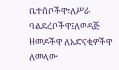ቤተሰቦችዋ፣ለሥራ ባልደረቦችዋ፤ለወዳጅ ዘመዶችዋ ለአድናቂዎችዋ ለመላው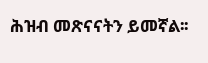ሕዝብ መጽናናትን ይመኛል፡፡